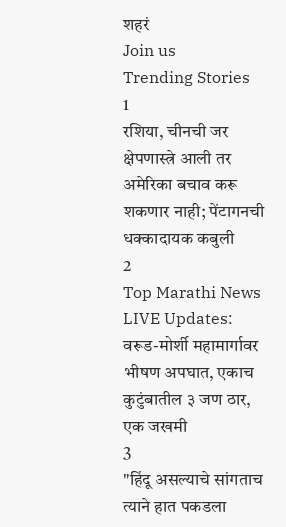शहरं
Join us
Trending Stories
1
रशिया, चीनची जर क्षेपणास्त्रे आली तर अमेरिका बचाव करू शकणार नाही; पेंटागनची धक्कादायक कबुली
2
Top Marathi News LIVE Updates: वरूड-मोर्शी महामार्गावर भीषण अपघात, एकाच कुटुंबातील ३ जण ठार, एक जखमी
3
"हिंदू असल्याचे सांगताच त्याने हात पकडला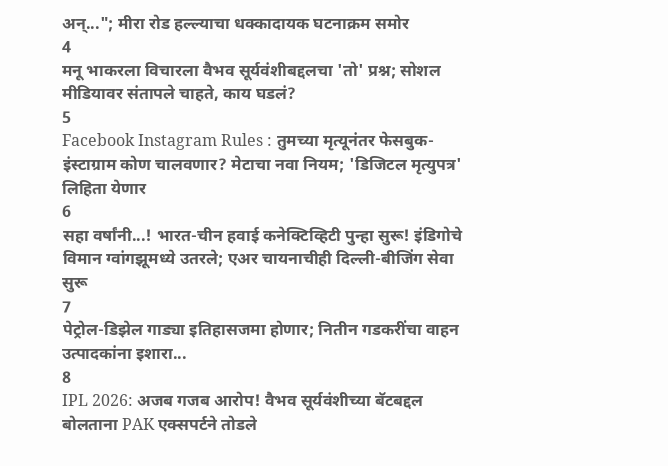अन्..."; मीरा रोड हल्ल्याचा धक्कादायक घटनाक्रम समोर
4
मनू भाकरला विचारला वैभव सूर्यवंशीबद्दलचा 'तो' प्रश्न; सोशल मीडियावर संतापले चाहते, काय घडलं?
5
Facebook Instagram Rules : तुमच्या मृत्यूनंतर फेसबुक-इंस्टाग्राम कोण चालवणार? मेटाचा नवा नियम; 'डिजिटल मृत्युपत्र' लिहिता येणार
6
सहा वर्षांनी...! भारत-चीन हवाई कनेक्टिव्हिटी पुन्हा सुरू! इंडिगोचे विमान ग्वांगझूमध्ये उतरले; एअर चायनाचीही दिल्ली-बीजिंग सेवा सुरू
7
पेट्रोल-डिझेल गाड्या इतिहासजमा होणार; नितीन गडकरींचा वाहन उत्पादकांना इशारा...
8
IPL 2026: अजब गजब आरोप! वैभव सूर्यवंशीच्या बॅटबद्दल बोलताना PAK एक्सपर्टने तोडले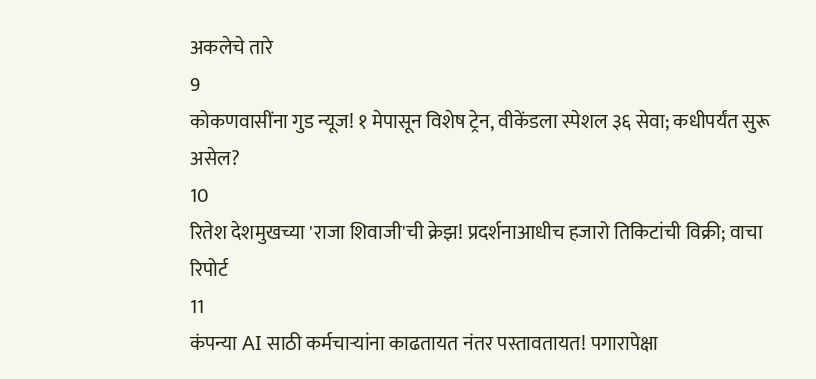अकलेचे तारे
9
कोकणवासींना गुड न्यूज! १ मेपासून विशेष ट्रेन, वीकेंडला स्पेशल ३६ सेवा; कधीपर्यंत सुरू असेल?
10
रितेश देशमुखच्या 'राजा शिवाजी'ची क्रेझ! प्रदर्शनाआधीच हजारो तिकिटांची विक्री; वाचा रिपोर्ट
11
कंपन्या AI साठी कर्मचाऱ्यांना काढतायत नंतर पस्तावतायत! पगारापेक्षा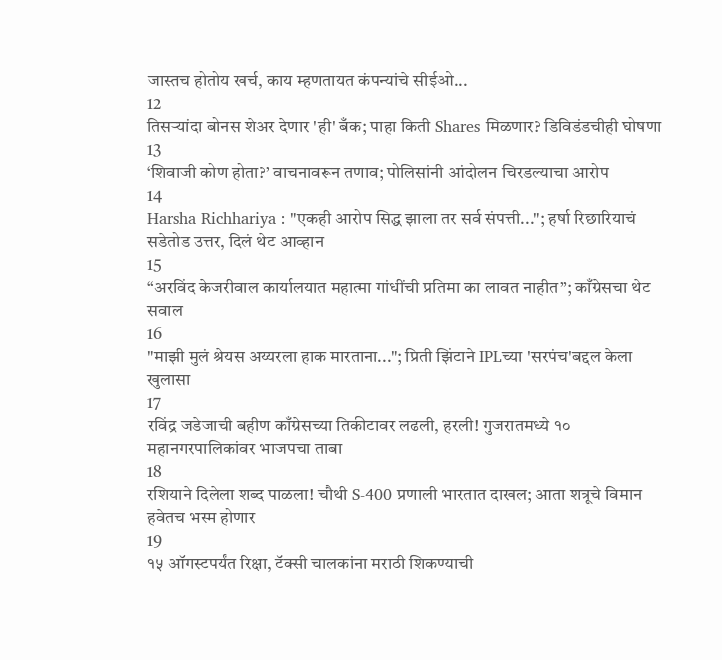जास्तच होतोय खर्च, काय म्हणतायत कंपन्यांचे सीईओ...
12
तिसऱ्यांदा बोनस शेअर देणार 'ही' बँक; पाहा किती Shares मिळणार? डिविडंडचीही घोषणा
13
‘शिवाजी कोण होता?’ वाचनावरून तणाव; पोलिसांनी आंदोलन चिरडल्याचा आरोप
14
Harsha Richhariya : "एकही आरोप सिद्ध झाला तर सर्व संपत्ती..."; हर्षा रिछारियाचं सडेतोड उत्तर, दिलं थेट आव्हान
15
“अरविंद केजरीवाल कार्यालयात महात्मा गांधींची प्रतिमा का लावत नाहीत”; काँग्रेसचा थेट सवाल
16
"माझी मुलं श्रेयस अय्यरला हाक मारताना..."; प्रिती झिंटाने IPLच्या 'सरपंच'बद्दल केला खुलासा
17
रविंद्र जडेजाची बहीण काँग्रेसच्या तिकीटावर लढली, हरली! गुजरातमध्ये १० महानगरपालिकांवर भाजपचा ताबा
18
रशियाने दिलेला शब्द पाळला! चौथी S-400 प्रणाली भारतात दाखल; आता शत्रूचे विमान हवेतच भस्म होणार
19
१५ ऑगस्टपर्यंत रिक्षा, टॅक्सी चालकांना मराठी शिकण्याची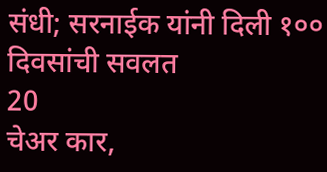संधी; सरनाईक यांनी दिली १०० दिवसांची सवलत
20
चेअर कार,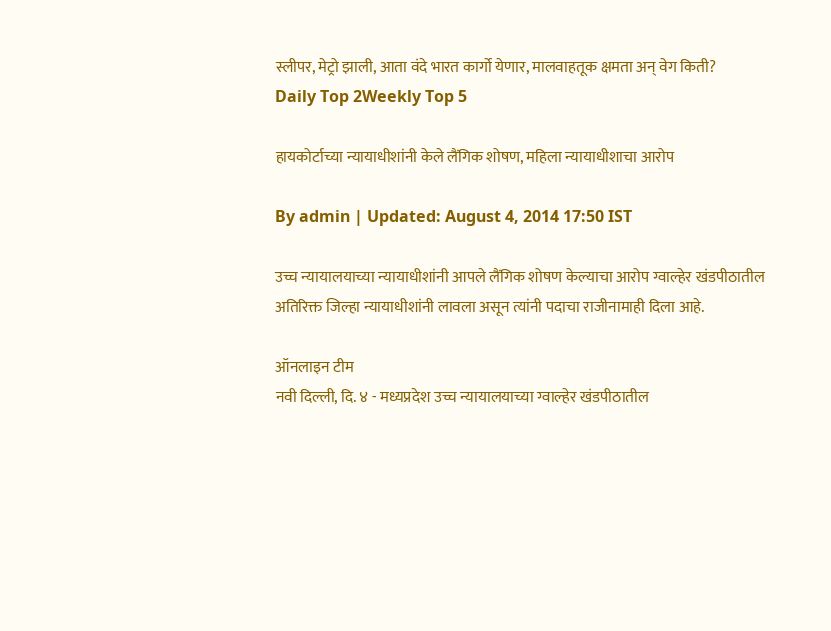स्लीपर, मेट्रो झाली, आता वंदे भारत कार्गो येणार, मालवाहतूक क्षमता अन् वेग किती?
Daily Top 2Weekly Top 5

हायकोर्टाच्या न्यायाधीशांनी केले लैंगिक शोषण, महिला न्यायाधीशाचा आरोप

By admin | Updated: August 4, 2014 17:50 IST

उच्च न्यायालयाच्या न्यायाधीशांनी आपले लैंगिक शोषण केल्याचा आरोप ग्वाल्हेर खंडपीठातील अतिरिक्त जिल्हा न्यायाधीशांनी लावला असून त्यांनी पदाचा राजीनामाही दिला आहे.

ऑनलाइन टीम
नवी दिल्ली, दि. ४ - मध्यप्रदेश उच्च न्यायालयाच्या ग्वाल्हेर खंडपीठातील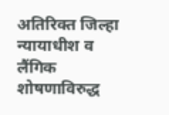अतिरिक्त जिल्हा न्यायाधीश व लैंगिक शोषणाविरुद्ध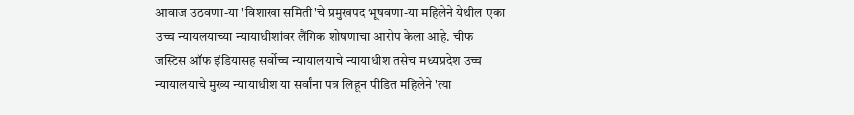आवाज उठवणा-या 'विशाखा समिती'चे प्रमुखपद भूषवणा-या महिलेने येथील एका उच्च न्यायलयाच्या न्यायाधीशांवर लैंगिक शोषणाचा आरोप केला आहे. चीफ जस्टिस ऑफ इंडियासह सर्वोच्च न्यायालयाचे न्यायाधीश तसेच मध्यप्रदेश उच्च न्यायालयाचे मुख्य न्यायाधीश या सर्वांना पत्र लिहून पीडित महिलेने 'त्या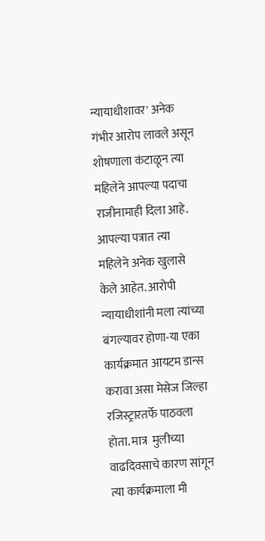न्यायाधीशावर' अनेक गंभीर आरोप लावले असून शोषणाला कंटाळून त्या महिलेने आपल्या पदाचा राजीनामाही दिला आहे.
आपल्या पत्रात त्या महिलेने अनेक खुलासे केले आहेत. आरोपी न्यायाधीशांनी मला त्यांच्या बंगल्यावर होणा-या एका कार्यक्रमात आयटम डान्स करावा असा मेसेज जिल्हा रजिस्ट्रारतर्फे पाठवला होता. मात्र  मुलीच्या वाढदिवसाचे कारण सांगून त्या कार्यक्रमाला मी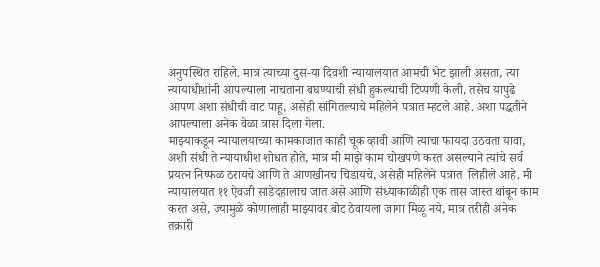अनुपस्थित राहिले. मात्र त्याच्या दुस-या दिवशी न्यायालयात आमची भेट झाली असता, त्या न्यायाधीशांनी आपल्याला नाचताना बघण्याची संधी हुकल्याची टिप्पणी केली, तसेच यापुढे आपण अशा संधीची वाट पाहू, असेही सांगितल्याचे महिलेने पत्रात म्हटले आहे. अशा पद्धतीने आपल्याला अनेक वेळा त्रास दिला गेला.
माझ्याकडून न्यायालयाच्या कामकाजात काही चूक व्हावी आणि त्याचा फायदा उठवता यावा, अशी संधी ते न्यायाधीश शोधत होते, मात्र मी माझे काम चोखपणे करत असल्याने त्यांचे सर्व प्रयत्न निष्फळ ठरायचे आणि ते आणखीनच चिडायचे, असेही महिलेने पत्रात  लिहीले आहे. मी न्यायालयात ११ ऐवजी साडेदहालाच जात असे आणि संध्याकाळीही एक तास जास्त थांबून काम करत असे, ज्यामुळे कोणालाही माझ्यावर बोट ठेवायला जागा मिळू नये, मात्र तरीही अनेक तक्रारी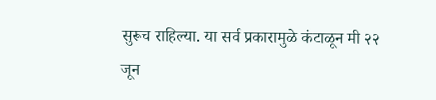सुरूच राहिल्या. या सर्व प्रकारामुळे कंटाळून मी २२ जून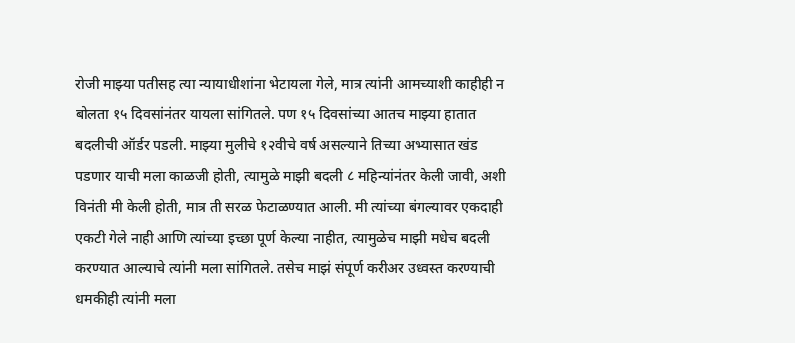रोजी माझ्या पतीसह त्या न्यायाधीशांना भेटायला गेले, मात्र त्यांनी आमच्याशी काहीही न बोलता १५ दिवसांनंतर यायला सांगितले. पण १५ दिवसांच्या आतच माझ्या हातात बदलीची ऑर्डर पडली. माझ्या मुलीचे १२वीचे वर्ष असल्याने तिच्या अभ्यासात खंड पडणार याची मला काळजी होती, त्यामुळे माझी बदली ८ महिन्यांनंतर केली जावी, अशी विनंती मी केली होती, मात्र ती सरळ फेटाळण्यात आली. मी त्यांच्या बंगल्यावर एकदाही एकटी गेले नाही आणि त्यांच्या इच्छा पूर्ण केल्या नाहीत, त्यामुळेच माझी मधेच बदली करण्यात आल्याचे त्यांनी मला सांगितले. तसेच माझं संपूर्ण करीअर उध्वस्त करण्याची धमकीही त्यांनी मला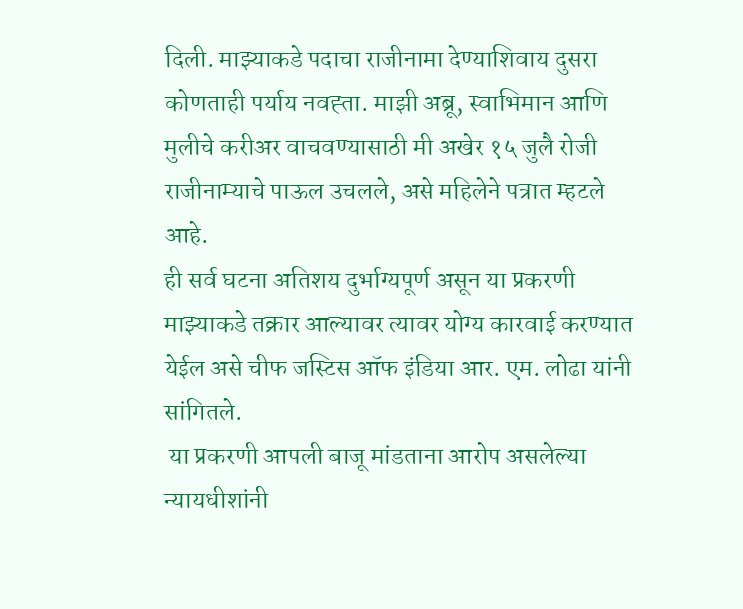दिली. माझ्याकडे पदाचा राजीनामा देण्याशिवाय दुसरा कोणताही पर्याय नवह्ता. माझी अब्रू, स्वाभिमान आणि मुलीचे करीअर वाचवण्यासाठी मी अखेर १५ जुलै रोजी राजीनाम्याचे पाऊल उचलले, असे महिलेने पत्रात म्हटले आहे.
ही सर्व घटना अतिशय दुर्भाग्यपूर्ण असून या प्रकरणी माझ्याकडे तक्रार आल्यावर त्यावर योग्य कारवाई करण्यात येईल असे चीफ जस्टिस ऑफ इंडिया आर. एम. लोढा यांनी सांगितले.
 या प्रकरणी आपली बाजू मांडताना आरोप असलेल्या न्यायधीशांनी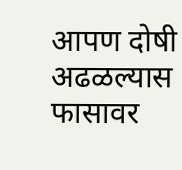आपण दोषी अढळल्यास फासावर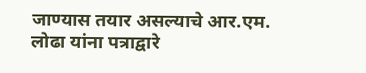जाण्यास तयार असल्याचे आर.एम. लोढा यांना पत्राद्वारे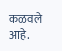कळवले आहे.